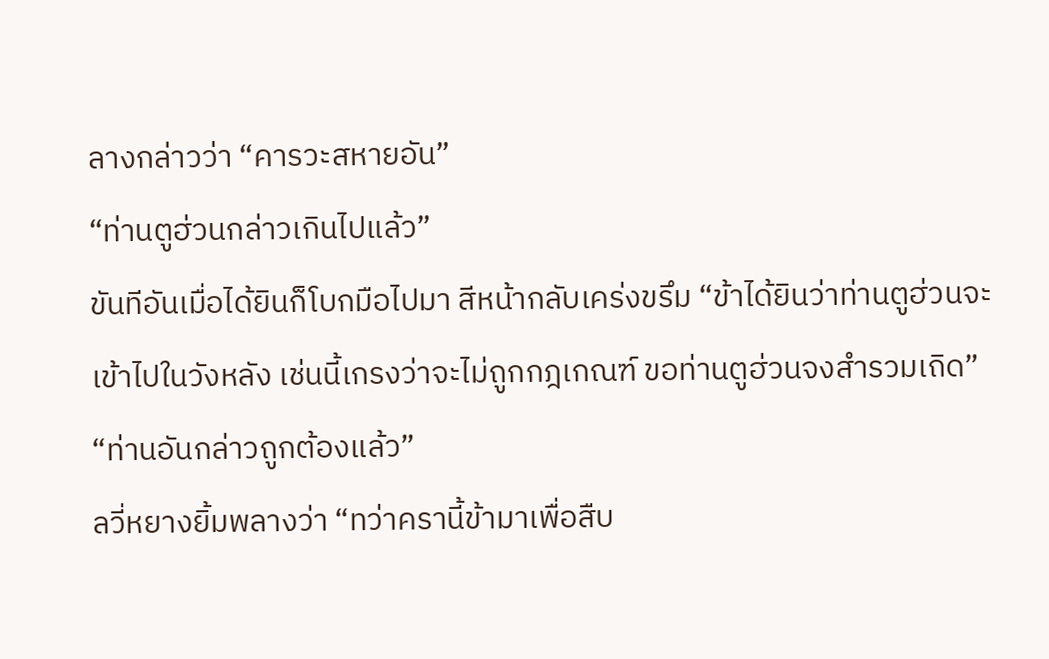ลางกล่าวว่า “คารวะสหายอัน”
“ท่านตูฮ่วนกล่าวเกินไปแล้ว”
ขันทีอันเมื่อได้ยินก็โบกมือไปมา สีหน้ากลับเคร่งขรึม “ข้าได้ยินว่าท่านตูฮ่วนจะเข้าไปในวังหลัง เช่นนี้เกรงว่าจะไม่ถูกกฎเกณฑ์ ขอท่านตูฮ่วนจงสำรวมเถิด”
“ท่านอันกล่าวถูกต้องแล้ว”
ลวี่หยางยิ้มพลางว่า “ทว่าครานี้ข้ามาเพื่อสืบ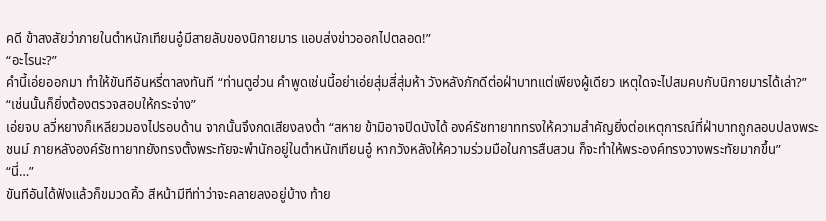คดี ข้าสงสัยว่าภายในตำหนักเทียนอู๋มีสายลับของนิกายมาร แอบส่งข่าวออกไปตลอด!”
“อะไรนะ?”
คำนี้เอ่ยออกมา ทำให้ขันทีอันหรี่ตาลงทันที “ท่านตูฮ่วน คำพูดเช่นนี้อย่าเอ่ยสุ่มสี่สุ่มห้า วังหลังภักดีต่อฝ่าบาทแต่เพียงผู้เดียว เหตุใดจะไปสมคบกับนิกายมารได้เล่า?”
“เช่นนั้นก็ยิ่งต้องตรวจสอบให้กระจ่าง”
เอ่ยจบ ลวี่หยางก็เหลียวมองไปรอบด้าน จากนั้นจึงกดเสียงลงต่ำ “สหาย ข้ามิอาจปิดบังได้ องค์รัชทายาททรงให้ความสำคัญยิ่งต่อเหตุการณ์ที่ฝ่าบาทถูกลอบปลงพระชนม์ ภายหลังองค์รัชทายาทยังทรงตั้งพระทัยจะพำนักอยู่ในตำหนักเทียนอู๋ หากวังหลังให้ความร่วมมือในการสืบสวน ก็จะทำให้พระองค์ทรงวางพระทัยมากขึ้น”
“นี่…”
ขันทีอันได้ฟังแล้วก็ขมวดคิ้ว สีหน้ามีทีท่าว่าจะคลายลงอยู่บ้าง ท้าย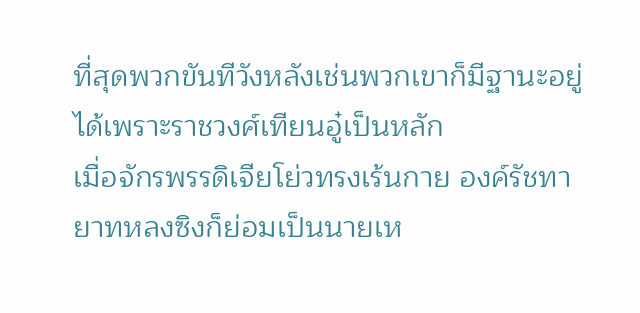ที่สุดพวกขันทีวังหลังเช่นพวกเขาก็มีฐานะอยู่ได้เพราะราชวงศ์เทียนอู๋เป็นหลัก
เมื่อจักรพรรดิเจียโย่วทรงเร้นกาย องค์รัชทายาทหลงซิงก็ย่อมเป็นนายเห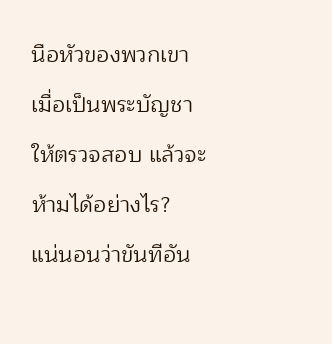นือหัวของพวกเขา
เมื่อเป็นพระบัญชาให้ตรวจสอบ แล้วจะห้ามได้อย่างไร?
แน่นอนว่าขันทีอัน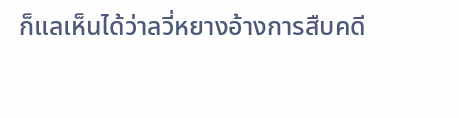ก็แลเห็นได้ว่าลวี่หยางอ้างการสืบคดี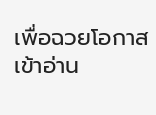เพื่อฉวยโอกาสเข้าอ่าน